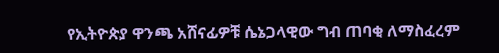የኢትዮጵያ ዋንጫ አሸናፊዎቹ ሴኔጋላዊው ግብ ጠባቂ ለማስፈረም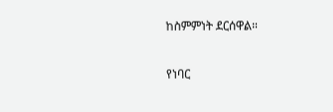ከስምምነት ደርሰዋል።

የነባር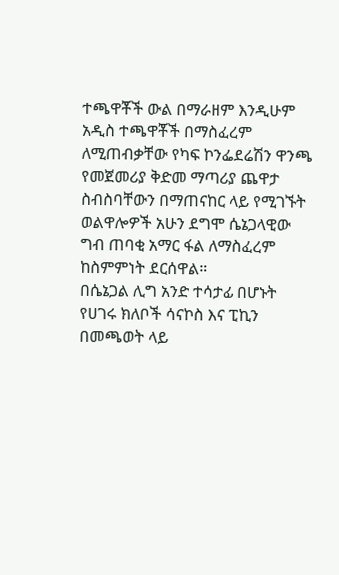ተጫዋቾች ውል በማራዘም እንዲሁም አዲስ ተጫዋቾች በማስፈረም ለሚጠብቃቸው የካፍ ኮንፌደሬሽን ዋንጫ የመጀመሪያ ቅድመ ማጣሪያ ጨዋታ ስብስባቸውን በማጠናከር ላይ የሚገኙት ወልዋሎዎች አሁን ደግሞ ሴኔጋላዊው ግብ ጠባቂ አማር ፋል ለማስፈረም ከስምምነት ደርሰዋል።
በሴኔጋል ሊግ አንድ ተሳታፊ በሆኑት የሀገሩ ክለቦች ሳናኮስ እና ፒኪን በመጫወት ላይ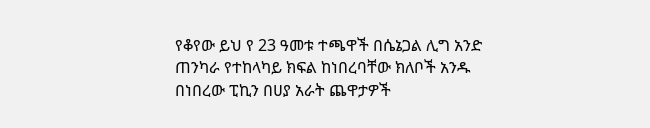የቆየው ይህ የ 23 ዓመቱ ተጫዋች በሴኔጋል ሊግ አንድ ጠንካራ የተከላካይ ክፍል ከነበረባቸው ክለቦች አንዱ በነበረው ፒኪን በሀያ አራት ጨዋታዎች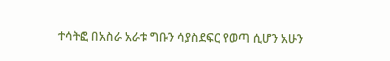ተሳትፎ በአስራ አራቱ ግቡን ሳያስደፍር የወጣ ሲሆን አሁን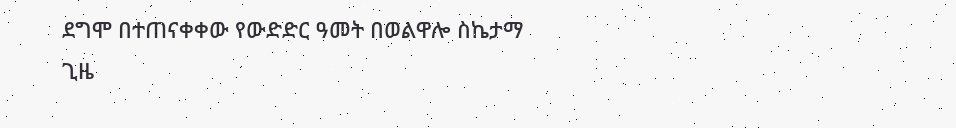ደግሞ በተጠናቀቀው የውድድር ዓመት በወልዋሎ ስኬታማ ጊዜ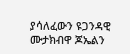ያሳለፈውን ዩጋንዳዊ ሙታክብዋ ጆኤልን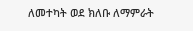ለመተካት ወደ ክለቡ ለማምራት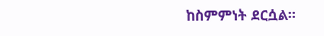ከስምምነት ደርሷል።